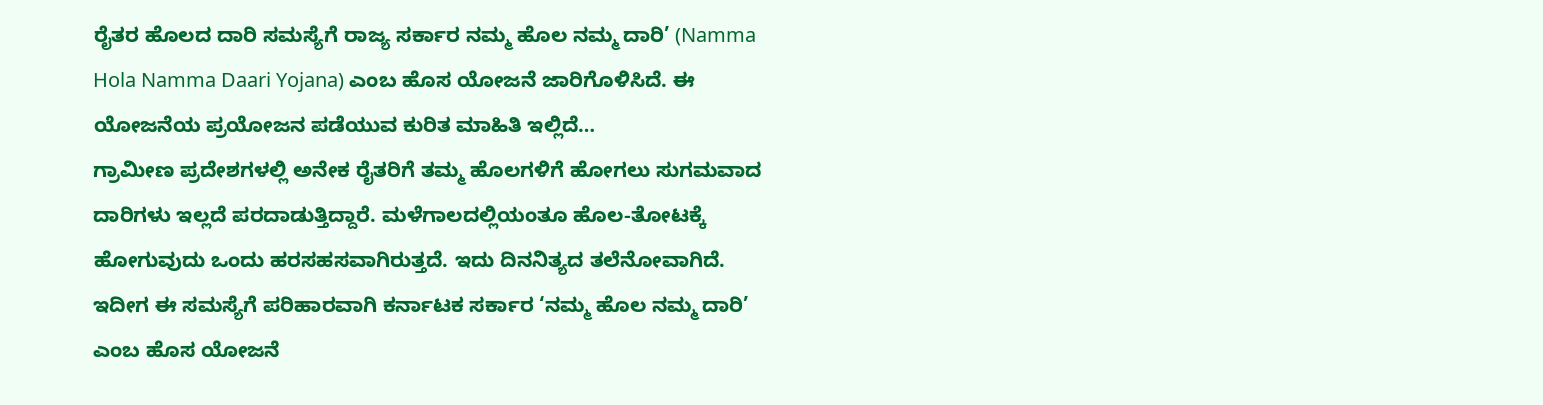ರೈತರ ಹೊಲದ ದಾರಿ ಸಮಸ್ಯೆಗೆ ರಾಜ್ಯ ಸರ್ಕಾರ ನಮ್ಮ ಹೊಲ ನಮ್ಮ ದಾರಿ’ (Namma Hola Namma Daari Yojana) ಎಂಬ ಹೊಸ ಯೋಜನೆ ಜಾರಿಗೊಳಿಸಿದೆ. ಈ ಯೋಜನೆಯ ಪ್ರಯೋಜನ ಪಡೆಯುವ ಕುರಿತ ಮಾಹಿತಿ ಇಲ್ಲಿದೆ…
ಗ್ರಾಮೀಣ ಪ್ರದೇಶಗಳಲ್ಲಿ ಅನೇಕ ರೈತರಿಗೆ ತಮ್ಮ ಹೊಲಗಳಿಗೆ ಹೋಗಲು ಸುಗಮವಾದ ದಾರಿಗಳು ಇಲ್ಲದೆ ಪರದಾಡುತ್ತಿದ್ದಾರೆ. ಮಳೆಗಾಲದಲ್ಲಿಯಂತೂ ಹೊಲ-ತೋಟಕ್ಕೆ ಹೋಗುವುದು ಒಂದು ಹರಸಹಸವಾಗಿರುತ್ತದೆ. ಇದು ದಿನನಿತ್ಯದ ತಲೆನೋವಾಗಿದೆ.
ಇದೀಗ ಈ ಸಮಸ್ಯೆಗೆ ಪರಿಹಾರವಾಗಿ ಕರ್ನಾಟಕ ಸರ್ಕಾರ ‘ನಮ್ಮ ಹೊಲ ನಮ್ಮ ದಾರಿ’ ಎಂಬ ಹೊಸ ಯೋಜನೆ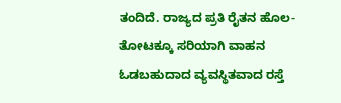ತಂದಿದೆ. ರಾಜ್ಯದ ಪ್ರತಿ ರೈತನ ಹೊಲ-ತೋಟಕ್ಕೂ ಸರಿಯಾಗಿ ವಾಹನ ಓಡಬಹುದಾದ ವ್ಯವಸ್ಥಿತವಾದ ರಸ್ತೆ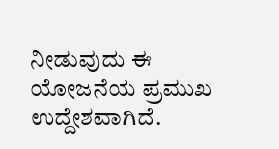ನೀಡುವುದು ಈ ಯೋಜನೆಯ ಪ್ರಮುಖ ಉದ್ದೇಶವಾಗಿದೆ.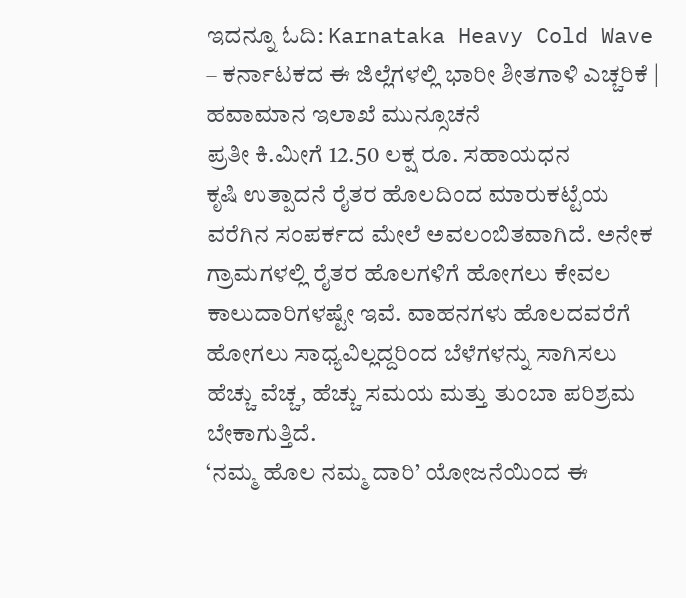ಇದನ್ನೂ ಓದಿ: Karnataka Heavy Cold Wave – ಕರ್ನಾಟಕದ ಈ ಜಿಲ್ಲೆಗಳಲ್ಲಿ ಭಾರೀ ಶೀತಗಾಳಿ ಎಚ್ಚರಿಕೆ | ಹವಾಮಾನ ಇಲಾಖೆ ಮುನ್ಸೂಚನೆ
ಪ್ರತೀ ಕಿ.ಮೀಗೆ 12.50 ಲಕ್ಷ ರೂ. ಸಹಾಯಧನ
ಕೃಷಿ ಉತ್ಪಾದನೆ ರೈತರ ಹೊಲದಿಂದ ಮಾರುಕಟ್ಟೆಯ ವರೆಗಿನ ಸಂಪರ್ಕದ ಮೇಲೆ ಅವಲಂಬಿತವಾಗಿದೆ. ಅನೇಕ ಗ್ರಾಮಗಳಲ್ಲಿ ರೈತರ ಹೊಲಗಳಿಗೆ ಹೋಗಲು ಕೇವಲ ಕಾಲುದಾರಿಗಳಷ್ಟೇ ಇವೆ. ವಾಹನಗಳು ಹೊಲದವರೆಗೆ ಹೋಗಲು ಸಾಧ್ಯವಿಲ್ಲದ್ದರಿಂದ ಬೆಳೆಗಳನ್ನು ಸಾಗಿಸಲು ಹೆಚ್ಚು ವೆಚ್ಚ, ಹೆಚ್ಚು ಸಮಯ ಮತ್ತು ತುಂಬಾ ಪರಿಶ್ರಮ ಬೇಕಾಗುತ್ತಿದೆ.
‘ನಮ್ಮ ಹೊಲ ನಮ್ಮ ದಾರಿ’ ಯೋಜನೆಯಿಂದ ಈ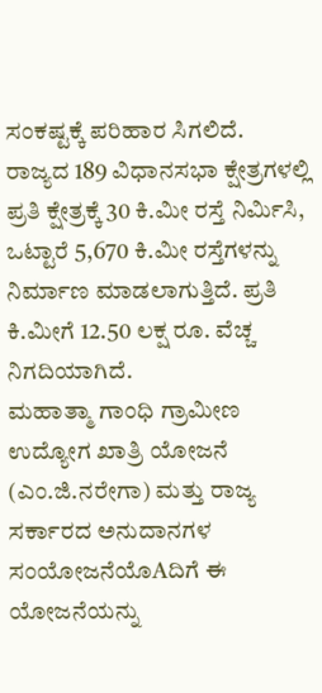ಸಂಕಷ್ಟಕ್ಕೆ ಪರಿಹಾರ ಸಿಗಲಿದೆ. ರಾಜ್ಯದ 189 ವಿಧಾನಸಭಾ ಕ್ಷೇತ್ರಗಳಲ್ಲಿ ಪ್ರತಿ ಕ್ಷೇತ್ರಕ್ಕೆ 30 ಕಿ.ಮೀ ರಸ್ತೆ ನಿರ್ಮಿಸಿ, ಒಟ್ಟಾರೆ 5,670 ಕಿ.ಮೀ ರಸ್ತೆಗಳನ್ನು ನಿರ್ಮಾಣ ಮಾಡಲಾಗುತ್ತಿದೆ. ಪ್ರತಿ ಕಿ.ಮೀಗೆ 12.50 ಲಕ್ಷ ರೂ. ವೆಚ್ಚ ನಿಗದಿಯಾಗಿದೆ.
ಮಹಾತ್ಮಾ ಗಾಂಧಿ ಗ್ರಾಮೀಣ ಉದ್ಯೋಗ ಖಾತ್ರಿ ಯೋಜನೆ (ಎಂ.ಜಿ.ನರೇಗಾ) ಮತ್ತು ರಾಜ್ಯ ಸರ್ಕಾರದ ಅನುದಾನಗಳ ಸಂಯೋಜನೆಯೊAದಿಗೆ ಈ ಯೋಜನೆಯನ್ನು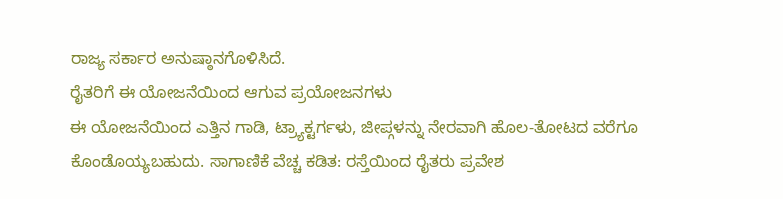ರಾಜ್ಯ ಸರ್ಕಾರ ಅನುಷ್ಠಾನಗೊಳಿಸಿದೆ.
ರೈತರಿಗೆ ಈ ಯೋಜನೆಯಿಂದ ಆಗುವ ಪ್ರಯೋಜನಗಳು
ಈ ಯೋಜನೆಯಿಂದ ಎತ್ತಿನ ಗಾಡಿ, ಟ್ರ್ಯಾಕ್ಟರ್ಗಳು, ಜೀಪ್ಗಳನ್ನು ನೇರವಾಗಿ ಹೊಲ-ತೋಟದ ವರೆಗೂ ಕೊಂಡೊಯ್ಯಬಹುದು. ಸಾಗಾಣಿಕೆ ವೆಚ್ಚ ಕಡಿತ: ರಸ್ತೆಯಿಂದ ರೈತರು ಪ್ರವೇಶ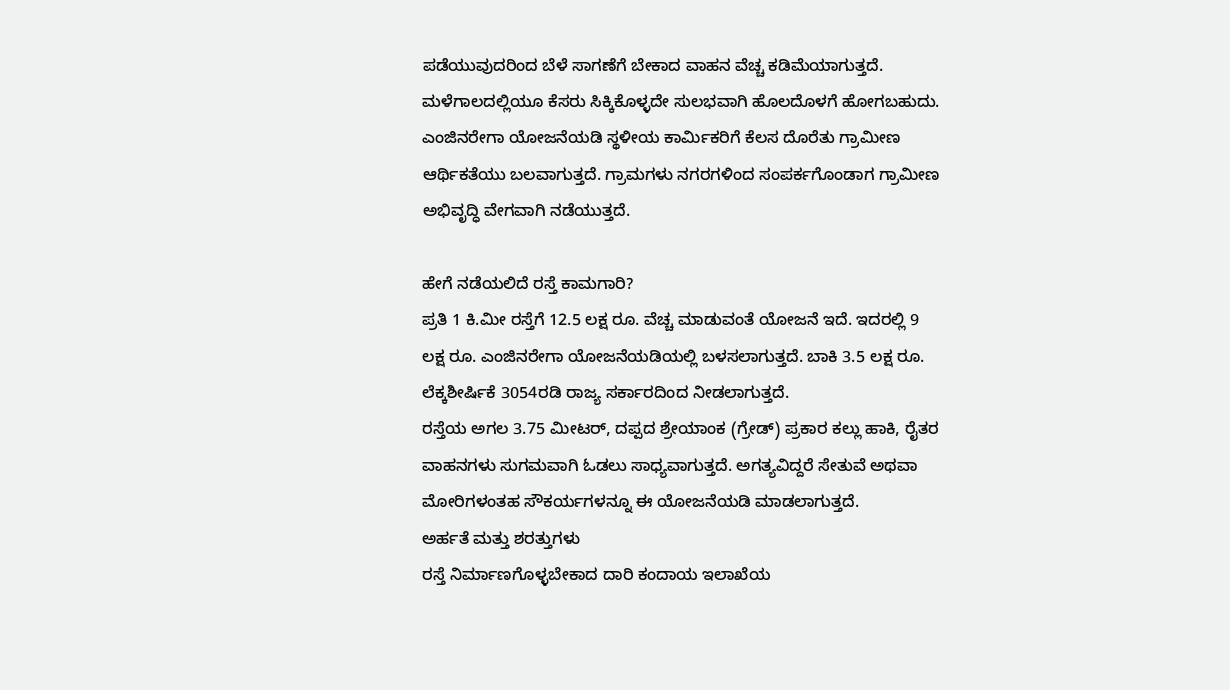ಪಡೆಯುವುದರಿಂದ ಬೆಳೆ ಸಾಗಣೆಗೆ ಬೇಕಾದ ವಾಹನ ವೆಚ್ಚ ಕಡಿಮೆಯಾಗುತ್ತದೆ.
ಮಳೆಗಾಲದಲ್ಲಿಯೂ ಕೆಸರು ಸಿಕ್ಕಿಕೊಳ್ಳದೇ ಸುಲಭವಾಗಿ ಹೊಲದೊಳಗೆ ಹೋಗಬಹುದು. ಎಂಜಿನರೇಗಾ ಯೋಜನೆಯಡಿ ಸ್ಥಳೀಯ ಕಾರ್ಮಿಕರಿಗೆ ಕೆಲಸ ದೊರೆತು ಗ್ರಾಮೀಣ ಆರ್ಥಿಕತೆಯು ಬಲವಾಗುತ್ತದೆ. ಗ್ರಾಮಗಳು ನಗರಗಳಿಂದ ಸಂಪರ್ಕಗೊಂಡಾಗ ಗ್ರಾಮೀಣ ಅಭಿವೃದ್ಧಿ ವೇಗವಾಗಿ ನಡೆಯುತ್ತದೆ.

ಹೇಗೆ ನಡೆಯಲಿದೆ ರಸ್ತೆ ಕಾಮಗಾರಿ?
ಪ್ರತಿ 1 ಕಿ.ಮೀ ರಸ್ತೆಗೆ 12.5 ಲಕ್ಷ ರೂ. ವೆಚ್ಚ ಮಾಡುವಂತೆ ಯೋಜನೆ ಇದೆ. ಇದರಲ್ಲಿ 9 ಲಕ್ಷ ರೂ. ಎಂಜಿನರೇಗಾ ಯೋಜನೆಯಡಿಯಲ್ಲಿ ಬಳಸಲಾಗುತ್ತದೆ. ಬಾಕಿ 3.5 ಲಕ್ಷ ರೂ. ಲೆಕ್ಕಶೀರ್ಷಿಕೆ 3054ರಡಿ ರಾಜ್ಯ ಸರ್ಕಾರದಿಂದ ನೀಡಲಾಗುತ್ತದೆ.
ರಸ್ತೆಯ ಅಗಲ 3.75 ಮೀಟರ್, ದಪ್ಪದ ಶ್ರೇಯಾಂಕ (ಗ್ರೇಡ್) ಪ್ರಕಾರ ಕಲ್ಲು ಹಾಕಿ, ರೈತರ ವಾಹನಗಳು ಸುಗಮವಾಗಿ ಓಡಲು ಸಾಧ್ಯವಾಗುತ್ತದೆ. ಅಗತ್ಯವಿದ್ದರೆ ಸೇತುವೆ ಅಥವಾ ಮೋರಿಗಳಂತಹ ಸೌಕರ್ಯಗಳನ್ನೂ ಈ ಯೋಜನೆಯಡಿ ಮಾಡಲಾಗುತ್ತದೆ.
ಅರ್ಹತೆ ಮತ್ತು ಶರತ್ತುಗಳು
ರಸ್ತೆ ನಿರ್ಮಾಣಗೊಳ್ಳಬೇಕಾದ ದಾರಿ ಕಂದಾಯ ಇಲಾಖೆಯ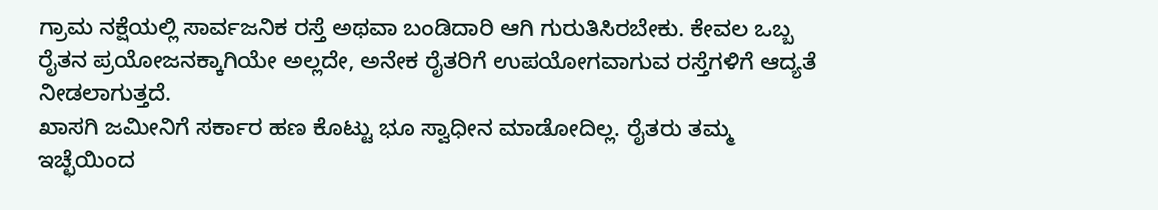ಗ್ರಾಮ ನಕ್ಷೆಯಲ್ಲಿ ಸಾರ್ವಜನಿಕ ರಸ್ತೆ ಅಥವಾ ಬಂಡಿದಾರಿ ಆಗಿ ಗುರುತಿಸಿರಬೇಕು. ಕೇವಲ ಒಬ್ಬ ರೈತನ ಪ್ರಯೋಜನಕ್ಕಾಗಿಯೇ ಅಲ್ಲದೇ, ಅನೇಕ ರೈತರಿಗೆ ಉಪಯೋಗವಾಗುವ ರಸ್ತೆಗಳಿಗೆ ಆದ್ಯತೆ ನೀಡಲಾಗುತ್ತದೆ.
ಖಾಸಗಿ ಜಮೀನಿಗೆ ಸರ್ಕಾರ ಹಣ ಕೊಟ್ಟು ಭೂ ಸ್ವಾಧೀನ ಮಾಡೋದಿಲ್ಲ. ರೈತರು ತಮ್ಮ ಇಚ್ಛೆಯಿಂದ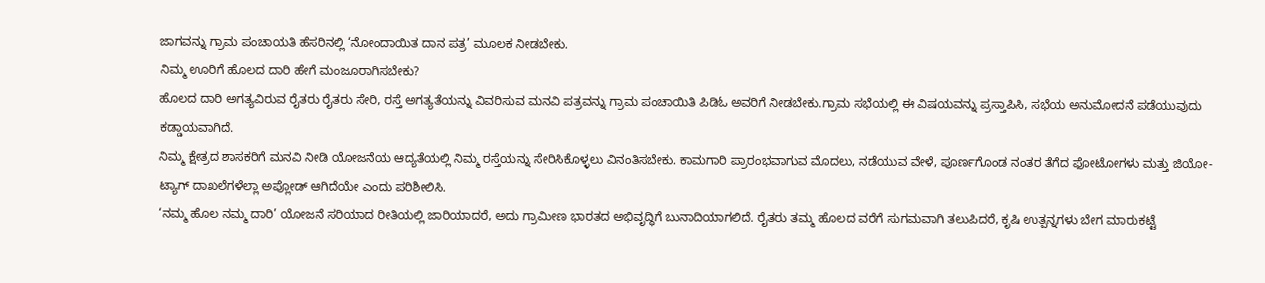ಜಾಗವನ್ನು ಗ್ರಾಮ ಪಂಚಾಯತಿ ಹೆಸರಿನಲ್ಲಿ ‘ನೋಂದಾಯಿತ ದಾನ ಪತ್ರ’ ಮೂಲಕ ನೀಡಬೇಕು.
ನಿಮ್ಮ ಊರಿಗೆ ಹೊಲದ ದಾರಿ ಹೇಗೆ ಮಂಜೂರಾಗಿಸಬೇಕು?
ಹೊಲದ ದಾರಿ ಅಗತ್ಯವಿರುವ ರೈತರು ರೈತರು ಸೇರಿ, ರಸ್ತೆ ಅಗತ್ಯತೆಯನ್ನು ವಿವರಿಸುವ ಮನವಿ ಪತ್ರವನ್ನು ಗ್ರಾಮ ಪಂಚಾಯಿತಿ ಪಿಡಿಓ ಅವರಿಗೆ ನೀಡಬೇಕು.ಗ್ರಾಮ ಸಭೆಯಲ್ಲಿ ಈ ವಿಷಯವನ್ನು ಪ್ರಸ್ತಾಪಿಸಿ, ಸಭೆಯ ಅನುಮೋದನೆ ಪಡೆಯುವುದು ಕಡ್ಡಾಯವಾಗಿದೆ.
ನಿಮ್ಮ ಕ್ಷೇತ್ರದ ಶಾಸಕರಿಗೆ ಮನವಿ ನೀಡಿ ಯೋಜನೆಯ ಆದ್ಯತೆಯಲ್ಲಿ ನಿಮ್ಮ ರಸ್ತೆಯನ್ನು ಸೇರಿಸಿಕೊಳ್ಳಲು ವಿನಂತಿಸಬೇಕು. ಕಾಮಗಾರಿ ಪ್ರಾರಂಭವಾಗುವ ಮೊದಲು, ನಡೆಯುವ ವೇಳೆ, ಪೂರ್ಣಗೊಂಡ ನಂತರ ತೆಗೆದ ಫೋಟೋಗಳು ಮತ್ತು ಜಿಯೋ-ಟ್ಯಾಗ್ ದಾಖಲೆಗಳೆಲ್ಲಾ ಅಪ್ಲೋಡ್ ಆಗಿದೆಯೇ ಎಂದು ಪರಿಶೀಲಿಸಿ.
‘ನಮ್ಮ ಹೊಲ ನಮ್ಮ ದಾರಿ’ ಯೋಜನೆ ಸರಿಯಾದ ರೀತಿಯಲ್ಲಿ ಜಾರಿಯಾದರೆ, ಅದು ಗ್ರಾಮೀಣ ಭಾರತದ ಅಭಿವೃದ್ಧಿಗೆ ಬುನಾದಿಯಾಗಲಿದೆ. ರೈತರು ತಮ್ಮ ಹೊಲದ ವರೆಗೆ ಸುಗಮವಾಗಿ ತಲುಪಿದರೆ, ಕೃಷಿ ಉತ್ಪನ್ನಗಳು ಬೇಗ ಮಾರುಕಟ್ಟೆ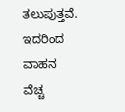ತಲುಪುತ್ತವೆ. ಇದರಿಂದ ವಾಹನ ವೆಚ್ಚ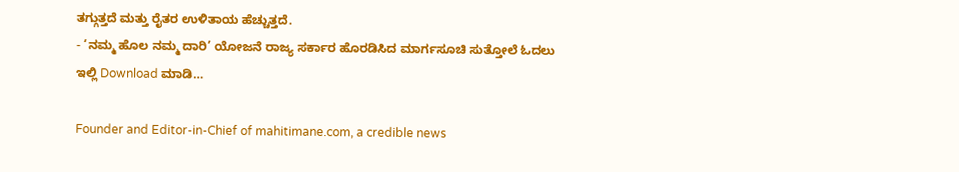ತಗ್ಗುತ್ತದೆ ಮತ್ತು ರೈತರ ಉಳಿತಾಯ ಹೆಚ್ಚುತ್ತದೆ.
- ‘ನಮ್ಮ ಹೊಲ ನಮ್ಮ ದಾರಿ’ ಯೋಜನೆ ರಾಜ್ಯ ಸರ್ಕಾರ ಹೊರಡಿಸಿದ ಮಾರ್ಗಸೂಚಿ ಸುತ್ತೋಲೆ ಓದಲು ಇಲ್ಲಿ Download ಮಾಡಿ…

Founder and Editor-in-Chief of mahitimane.com, a credible news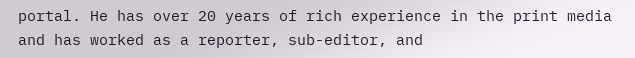portal. He has over 20 years of rich experience in the print media and has worked as a reporter, sub-editor, and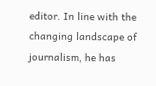editor. In line with the changing landscape of journalism, he has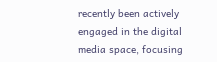recently been actively engaged in the digital media space, focusing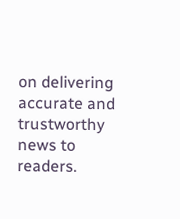on delivering accurate and trustworthy news to readers.